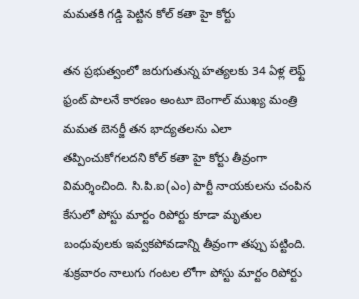మమతకి గడ్డి పెట్టిన కోల్ కతా హై కోర్టు

తన ప్రభుత్వంలో జరుగుతున్న హత్యలకు 34 ఏళ్ల లెఫ్ట్ ఫ్రంట్ పాలనే కారణం అంటూ బెంగాల్ ముఖ్య మంత్రి మమత బెనర్జీ తన భాద్యతలను ఎలా తప్పించుకోగలదని కోల్ కతా హై కోర్టు తీవ్రంగా విమర్శించింది. సి.పి.ఐ(ఎం) పార్టీ నాయకులను చంపిన కేసులో పోస్టు మార్టం రిపోర్టు కూడా మృతుల బంధువులకు ఇవ్వకపోవడాన్ని తీవ్రంగా తప్పు పట్టింది. శుక్రవారం నాలుగు గంటల లోగా పోస్టు మార్టం రిపోర్టు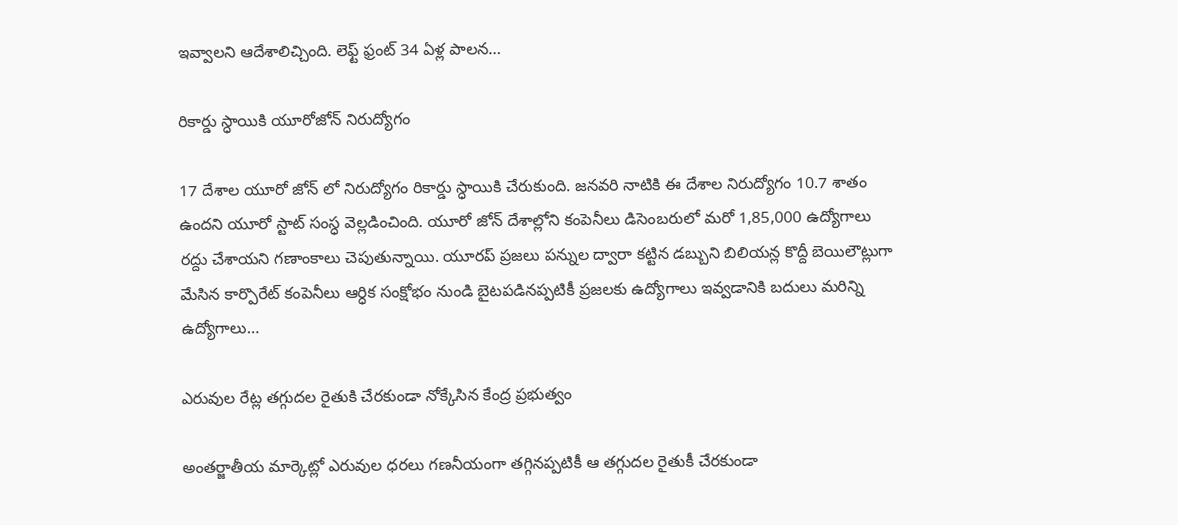ఇవ్వాలని ఆదేశాలిచ్చింది. లెఫ్ట్ ఫ్రంట్ 34 ఏళ్ల పాలన…

రికార్డు స్ధాయికి యూరోజోన్ నిరుద్యోగం

17 దేశాల యూరో జోన్ లో నిరుద్యోగం రికార్డు స్ధాయికి చేరుకుంది. జనవరి నాటికి ఈ దేశాల నిరుద్యోగం 10.7 శాతం ఉందని యూరో స్టాట్ సంస్ధ వెల్లడించింది. యూరో జోన్ దేశాల్లోని కంపెనీలు డిసెంబరులో మరో 1,85,000 ఉద్యోగాలు రద్దు చేశాయని గణాంకాలు చెపుతున్నాయి. యూరప్ ప్రజలు పన్నుల ద్వారా కట్టిన డబ్బుని బిలియన్ల కొద్దీ బెయిలౌట్లుగా మేసిన కార్పొరేట్ కంపెనీలు ఆర్ధిక సంక్షోభం నుండి బైటపడినప్పటికీ ప్రజలకు ఉద్యోగాలు ఇవ్వడానికి బదులు మరిన్ని  ఉద్యోగాలు…

ఎరువుల రేట్ల తగ్గుదల రైతుకి చేరకుండా నోక్కేసిన కేంద్ర ప్రభుత్వం

అంతర్జాతీయ మార్కెట్లో ఎరువుల ధరలు గణనీయంగా తగ్గినప్పటికీ ఆ తగ్గుదల రైతుకీ చేరకుండా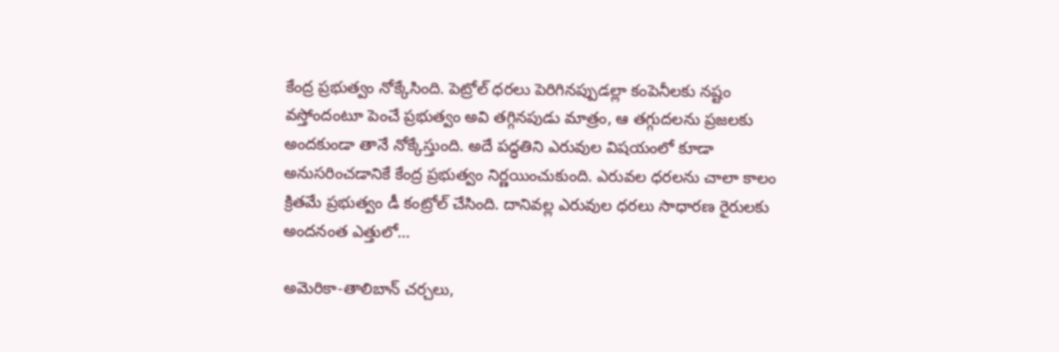కేంద్ర ప్రభుత్వం నోక్కేసింది. పెట్రోల్ ధరలు పెరిగినప్పుడల్లా కంపెనీలకు నష్టం వస్తోందంటూ పెంచే ప్రభుత్వం అవి తగ్గినపుడు మాత్రం, ఆ తగ్గుదలను ప్రజలకు అందకుండా తానే నోక్కేస్తుంది. అదే పద్ధతిని ఎరువుల విషయంలో కూడా అనుసరించడానికే కేంద్ర ప్రభుత్వం నిర్ణయించుకుంది. ఎరువల ధరలను చాలా కాలం క్రితమే ప్రభుత్వం డీ కంట్రోల్ చేసింది. దానివల్ల ఎరువుల ధరలు సాధారణ రైరులకు అందనంత ఎత్తులో…

అమెరికా-తాలిబాన్ చర్చలు,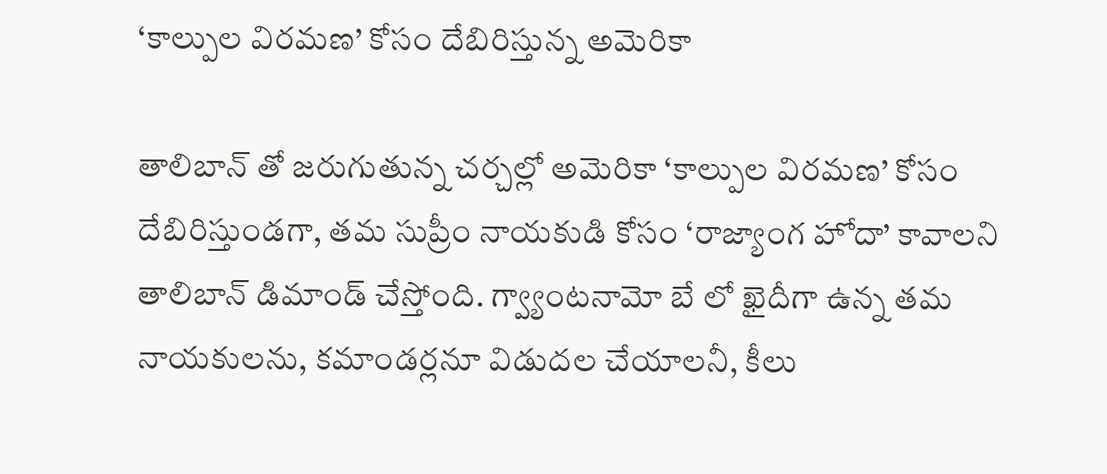‘కాల్పుల విరమణ’ కోసం దేబిరిస్తున్న అమెరికా

తాలిబాన్ తో జరుగుతున్న చర్చల్లో అమెరికా ‘కాల్పుల విరమణ’ కోసం దేబిరిస్తుండగా, తమ సుప్రీం నాయకుడి కోసం ‘రాజ్యాంగ హోదా’ కావాలని తాలిబాన్ డిమాండ్ చేస్తోంది. గ్వ్యాంటనామో బే లో ఖైదీగా ఉన్న తమ నాయకులను, కమాండర్లనూ విడుదల చేయాలనీ, కీలు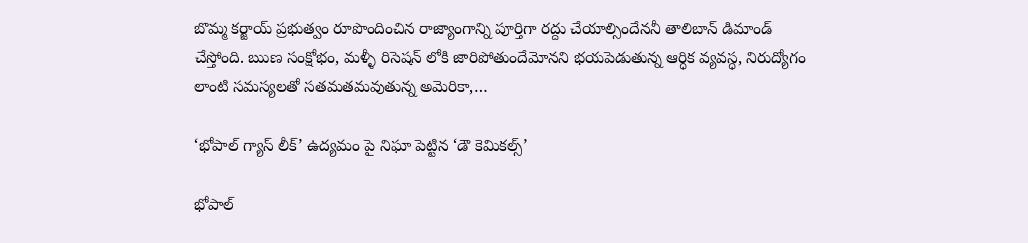బొమ్మ కర్జాయ్ ప్రభుత్వం రూపొందించిన రాజ్యాంగాన్ని పూర్తిగా రద్దు చేయాల్సిందేననీ తాలిబాన్ డిమాండ్ చేస్తోంది. ఋణ సంక్షోభం, మళ్ళీ రిసెషన్ లోకి జారిపోతుందేమోనని భయపెడుతున్న ఆర్ధిక వ్యవస్ధ, నిరుద్యోగం లాంటి సమస్యలతో సతమతమవుతున్న అమెరికా,…

‘భోపాల్ గ్యాస్ లీక్’ ఉద్యమం పై నిఘా పెట్టిన ‘డౌ కెమికల్స్’

భోపాల్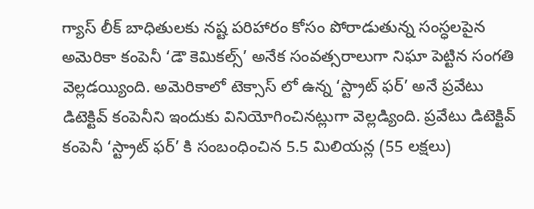గ్యాస్ లీక్ బాధితులకు నష్ట పరిహారం కోసం పోరాడుతున్న సంస్ధలపైన అమెరికా కంపెనీ ‘డౌ కెమికల్స్’ అనేక సంవత్సరాలుగా నిఘా పెట్టిన సంగతి వెల్లడయ్యింది. అమెరికాలో టెక్సాస్ లో ఉన్న ‘స్ట్రాట్ ఫర్’ అనే ప్రవేటు డిటెక్టివ్ కంపెనీని ఇందుకు వినియోగించినట్లుగా వెల్లడ్యింది. ప్రవేటు డిటెక్టివ్ కంపెనీ ‘స్ట్రాట్ ఫర్’ కి సంబంధించిన 5.5 మిలియన్ల (55 లక్షలు)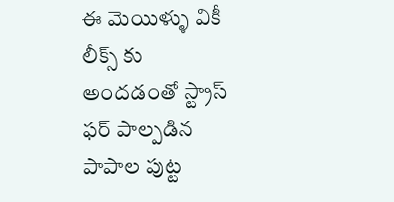ఈ మెయిళ్ళు వికీ లీక్స్ కు అందడంతో స్ట్రాస్ ఫర్ పాల్పడిన పాపాల పుట్ట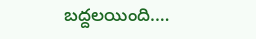బద్దలయింది.…